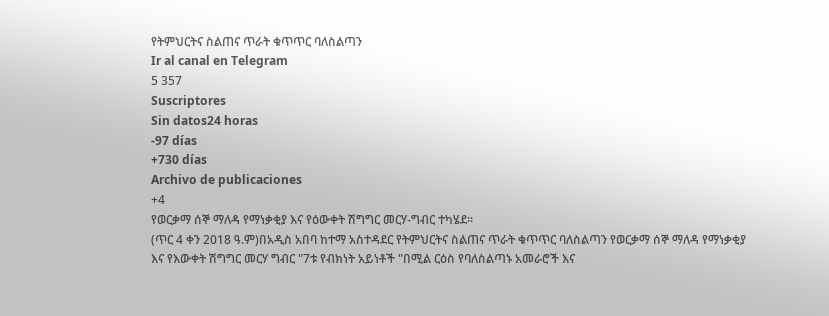የትምህርትና ስልጠና ጥራት ቁጥጥር ባለስልጣን
Ir al canal en Telegram
5 357
Suscriptores
Sin datos24 horas
-97 días
+730 días
Archivo de publicaciones
+4
የወርቃማ ሰኞ ማለዳ የማነቃቂያ እና የዕውቀት ሽግግር መርሃ-ግብር ተካሄደ፡፡
(ጥር 4 ቀን 2018 ዓ.ም)በአዲስ አበባ ከተማ አስተዳደር የትምህርትና ስልጠና ጥራት ቁጥጥር ባለስልጣን የወርቃማ ሰኞ ማለዳ የማነቃቂያ እና የእውቀት ሽግግር መርሃ ግብር "7ቱ የብክነት አይነቶች "በሚል ርዕስ የባለስልጣኑ አመራሮች እና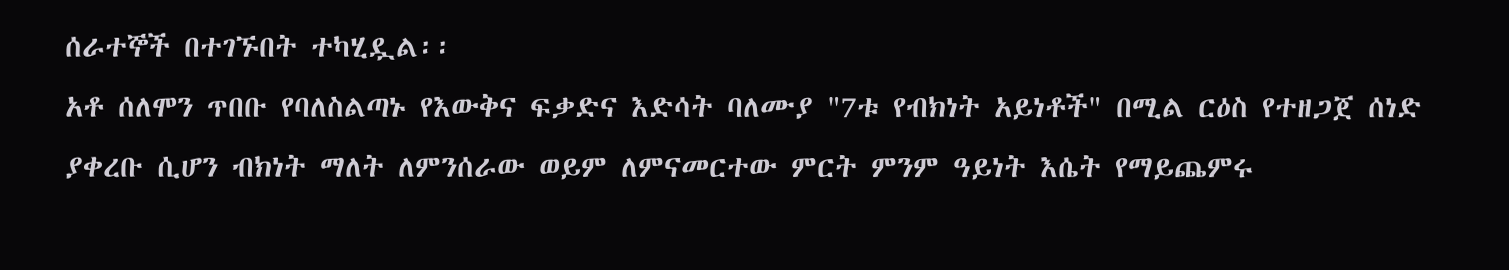ሰራተኞች በተገኙበት ተካሂዷል፡፡
አቶ ሰለሞን ጥበቡ የባለስልጣኑ የእውቅና ፍቃድና እድሳት ባለሙያ "7ቱ የብክነት አይነቶች" በሚል ርዕስ የተዘጋጀ ሰነድ ያቀረቡ ሲሆን ብክነት ማለት ለምንሰራው ወይም ለምናመርተው ምርት ምንም ዓይነት እሴት የማይጨምሩ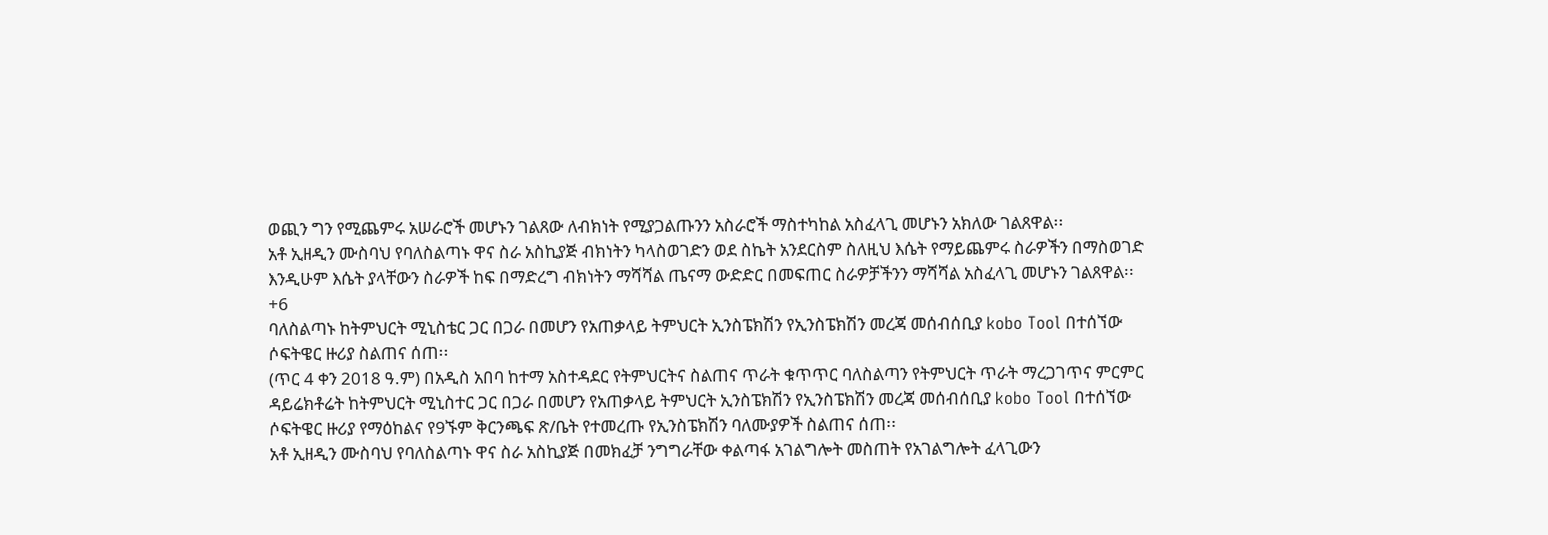ወጪን ግን የሚጨምሩ አሠራሮች መሆኑን ገልጸው ለብክነት የሚያጋልጡንን አስራሮች ማስተካከል አስፈላጊ መሆኑን አክለው ገልጸዋል፡፡
አቶ ኢዘዲን ሙስባህ የባለስልጣኑ ዋና ስራ አስኪያጅ ብክነትን ካላስወገድን ወደ ስኬት አንደርስም ስለዚህ እሴት የማይጨምሩ ስራዎችን በማስወገድ እንዲሁም እሴት ያላቸውን ስራዎች ከፍ በማድረግ ብክነትን ማሻሻል ጤናማ ውድድር በመፍጠር ስራዎቻችንን ማሻሻል አስፈላጊ መሆኑን ገልጸዋል፡፡
+6
ባለስልጣኑ ከትምህርት ሚኒስቴር ጋር በጋራ በመሆን የአጠቃላይ ትምህርት ኢንስፔክሽን የኢንስፔክሽን መረጃ መሰብሰቢያ kobo Tool በተሰኘው ሶፍትዌር ዙሪያ ስልጠና ሰጠ፡፡
(ጥር 4 ቀን 2018 ዓ.ም) በአዲስ አበባ ከተማ አስተዳደር የትምህርትና ስልጠና ጥራት ቁጥጥር ባለስልጣን የትምህርት ጥራት ማረጋገጥና ምርምር ዳይሬክቶሬት ከትምህርት ሚኒስተር ጋር በጋራ በመሆን የአጠቃላይ ትምህርት ኢንስፔክሽን የኢንስፔክሽን መረጃ መሰብሰቢያ kobo Tool በተሰኘው ሶፍትዌር ዙሪያ የማዕከልና የ9ኙም ቅርንጫፍ ጽ/ቤት የተመረጡ የኢንስፔክሽን ባለሙያዎች ስልጠና ሰጠ፡፡
አቶ ኢዘዲን ሙስባህ የባለስልጣኑ ዋና ስራ አስኪያጅ በመክፈቻ ንግግራቸው ቀልጣፋ አገልግሎት መስጠት የአገልግሎት ፈላጊውን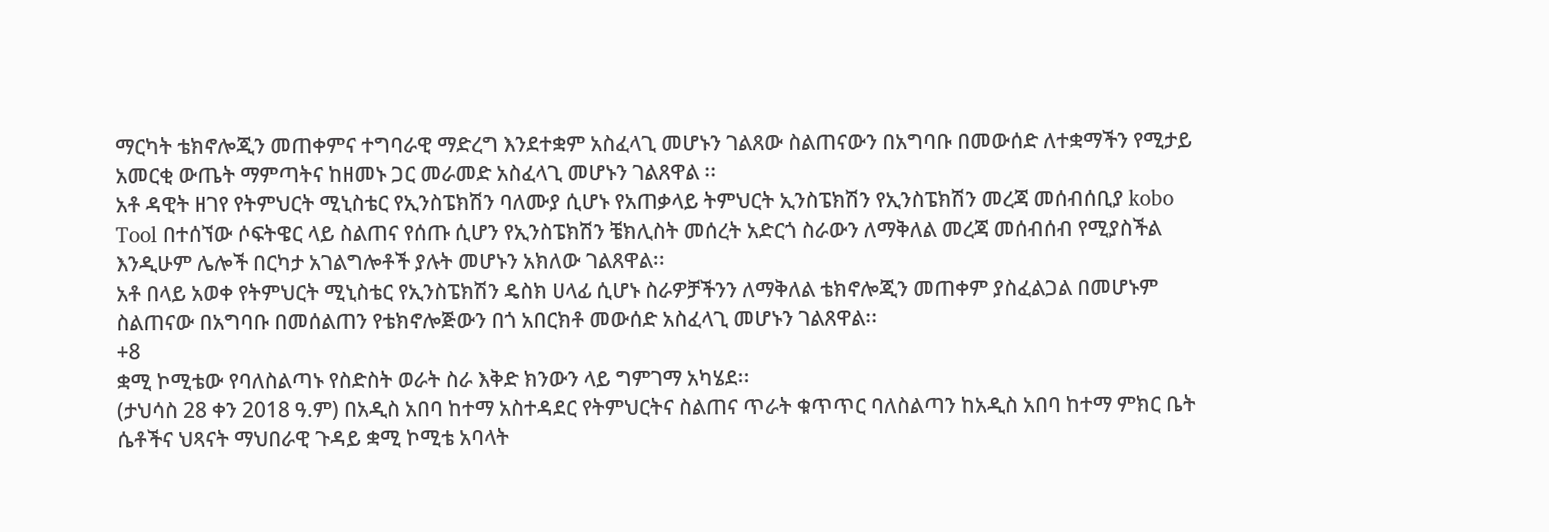ማርካት ቴክኖሎጂን መጠቀምና ተግባራዊ ማድረግ እንደተቋም አስፈላጊ መሆኑን ገልጸው ስልጠናውን በአግባቡ በመውሰድ ለተቋማችን የሚታይ አመርቂ ውጤት ማምጣትና ከዘመኑ ጋር መራመድ አስፈላጊ መሆኑን ገልጸዋል ፡፡
አቶ ዳዊት ዘገየ የትምህርት ሚኒስቴር የኢንስፔክሽን ባለሙያ ሲሆኑ የአጠቃላይ ትምህርት ኢንስፔክሽን የኢንስፔክሽን መረጃ መሰብሰቢያ kobo Tool በተሰኘው ሶፍትዌር ላይ ስልጠና የሰጡ ሲሆን የኢንስፔክሽን ቼክሊስት መሰረት አድርጎ ስራውን ለማቅለል መረጃ መሰብሰብ የሚያስችል እንዲሁም ሌሎች በርካታ አገልግሎቶች ያሉት መሆኑን አክለው ገልጸዋል፡፡
አቶ በላይ አወቀ የትምህርት ሚኒስቴር የኢንስፔክሽን ዴስክ ሀላፊ ሲሆኑ ስራዎቻችንን ለማቅለል ቴክኖሎጂን መጠቀም ያስፈልጋል በመሆኑም ስልጠናው በአግባቡ በመሰልጠን የቴክኖሎጅውን በጎ አበርክቶ መውሰድ አስፈላጊ መሆኑን ገልጸዋል፡፡
+8
ቋሚ ኮሚቴው የባለስልጣኑ የስድስት ወራት ስራ እቅድ ክንውን ላይ ግምገማ አካሄደ፡፡
(ታህሳስ 28 ቀን 2018 ዓ.ም) በአዲስ አበባ ከተማ አስተዳደር የትምህርትና ስልጠና ጥራት ቁጥጥር ባለስልጣን ከአዲስ አበባ ከተማ ምክር ቤት ሴቶችና ህጻናት ማህበራዊ ጉዳይ ቋሚ ኮሚቴ አባላት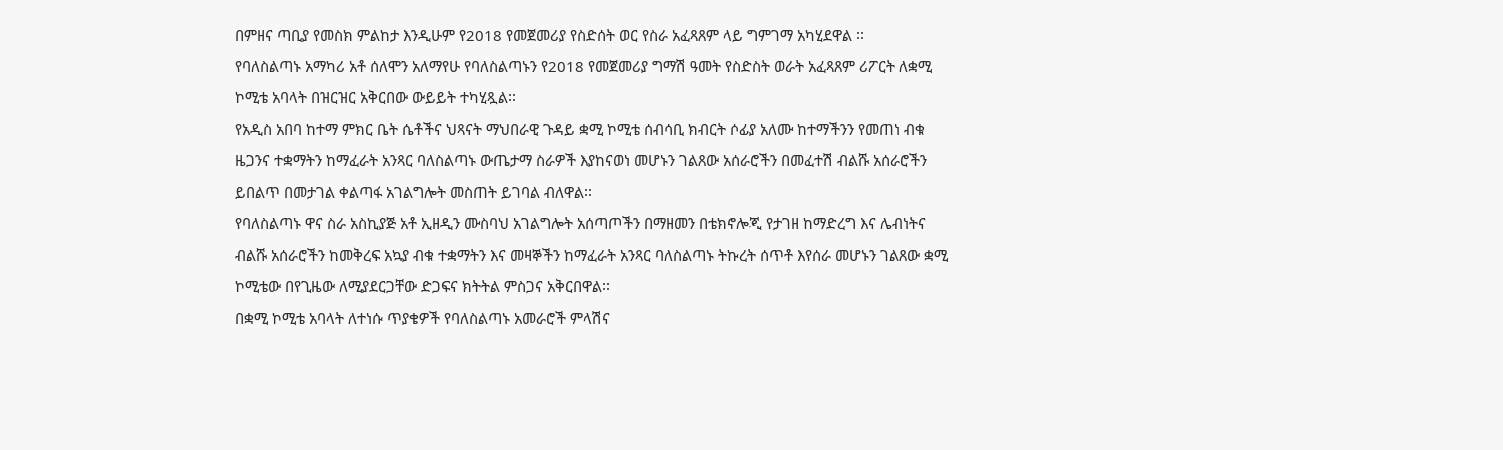በምዘና ጣቢያ የመስክ ምልከታ እንዲሁም የ2018 የመጀመሪያ የስድሰት ወር የስራ አፈጻጸም ላይ ግምገማ አካሂደዋል ፡፡
የባለስልጣኑ አማካሪ አቶ ሰለሞን አለማየሁ የባለስልጣኑን የ2018 የመጀመሪያ ግማሽ ዓመት የስድስት ወራት አፈጻጸም ሪፖርት ለቋሚ ኮሚቴ አባላት በዝርዝር አቅርበው ውይይት ተካሂጿል፡፡
የአዲስ አበባ ከተማ ምክር ቤት ሴቶችና ህጻናት ማህበራዊ ጉዳይ ቋሚ ኮሚቴ ሰብሳቢ ክብርት ሶፊያ አለሙ ከተማችንን የመጠነ ብቁ ዜጋንና ተቋማትን ከማፈራት አንጻር ባለስልጣኑ ውጤታማ ስራዎች እያከናወነ መሆኑን ገልጸው አሰራሮችን በመፈተሽ ብልሹ አሰራሮችን ይበልጥ በመታገል ቀልጣፋ አገልግሎት መስጠት ይገባል ብለዋል፡፡
የባለስልጣኑ ዋና ስራ አስኪያጅ አቶ ኢዘዲን ሙስባህ አገልግሎት አሰጣጦችን በማዘመን በቴክኖሎጂ የታገዘ ከማድረግ እና ሌብነትና ብልሹ አሰራሮችን ከመቅረፍ አኳያ ብቁ ተቋማትን እና መዛኞችን ከማፈራት አንጻር ባለስልጣኑ ትኩረት ሰጥቶ እየሰራ መሆኑን ገልጸው ቋሚ ኮሚቴው በየጊዜው ለሚያደርጋቸው ድጋፍና ክትትል ምስጋና አቅርበዋል፡፡
በቋሚ ኮሚቴ አባላት ለተነሱ ጥያቄዎች የባለስልጣኑ አመራሮች ምላሽና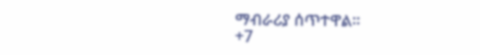ማብራሪያ ሰጥተዋል፡፡
+7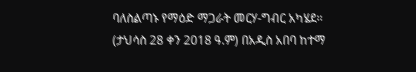ባለስልጣኑ የማዕድ ማጋራት መርሃ-ግብር አካሄደ፡፡
(ታህሳስ 28 ቀን 2018 ዓ.ም) በአዲስ አበባ ከተማ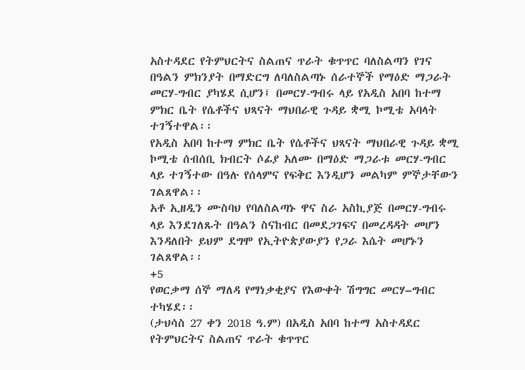አስተዳደር የትምህርትና ስልጠና ጥራት ቁጥጥር ባለስልጣን የገና በዓልን ምክንያት በማድርግ ለባለስልጣኑ ሰራተኞች የማዕድ ማጋራት መርሃ-ግብር ያካሄደ ሲሆን፤ በመርሃ-ግብሩ ላይ የአዲስ አበባ ከተማ ምክር ቤት የሴቶችና ህጻናት ማህበራዊ ጉዳይ ቋሚ ኮሚቴ አባላት ተገኝተዋል፡፡
የአዲስ አበባ ከተማ ምክር ቤት የሴቶችና ህጻናት ማህበራዊ ጉዳይ ቋሚ ኮሚቴ ሰብሰቢ ክብርት ሶፊያ አለሙ በማዕድ ማጋራቱ መርሃ-ግብር ላይ ተገኝተው በዓሉ የሰላምና የፍቅር እንዲሆን መልካም ምኞታቸውን ገልጸዋል፡፡
አቶ ኢዘዲን ሙስባህ የባለስልጣኑ ዋና ስራ አስኪያጅ በመርሃ-ግብሩ ላይ እንደገለጹት በዓልን ስናከብር በመደጋገፍና በመረዳዳት መሆን እንዳለበት ይህም ደግሞ የኢትዮጵያውያን የጋራ እሴት መሆኑን ገልጸዋል፡፡
+5
የወርቃማ ሰኞ ማለዳ የማነቃቂያና የእውቀት ሽግግር መርሃ‒ግብር ተካሄደ፡፡
(ታህሳስ 27 ቀን 2018 ዓ.ም) በአዲስ አበባ ከተማ አስተዳደር የትምህርትና ስልጠና ጥራት ቁጥጥር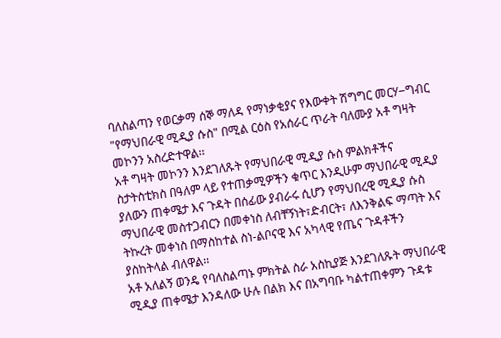ባለስልጣን የወርቃማ ሰኞ ማለዳ የማነቃቂያና የእውቀት ሽግግር መርሃ‒ግብር "የማህበራዊ ሚዲያ ሱስ" በሚል ርዕስ የአሰራር ጥራት ባለሙያ አቶ ግዛት መኮንን አስረድተዋል፡፡
አቶ ግዛት መኮንን እንደገለጹት የማህበራዊ ሚዲያ ሱስ ምልክቶችና ስታትስቲክስ በዓለም ላይ የተጠቃሚዎችን ቁጥር እንዲሁም ማህበራዊ ሚዲያ ያለውን ጠቀሜታ እና ጉዳት በሰፊው ያብራሩ ሲሆን የማህበረዊ ሚዲያ ሱስ ማህበራዊ መስተጋብርን በመቀነስ ለብቸኝነት፣ድብርት፣ ለእንቅልፍ ማጣት እና ትኩረት መቀነስ በማስከተል ስነ-ልቦናዊ እና አካላዊ የጤና ጉዳቶችን ያስከትላል ብለዋል፡፡
አቶ አለልኝ ወንዴ የባለስልጣኑ ምክትል ስራ አስኪያጅ እንደገለጹት ማህበራዊ ሚዲያ ጠቀሜታ እንዳለው ሁሉ በልክ እና በአግባቡ ካልተጠቀምን ጉዳቱ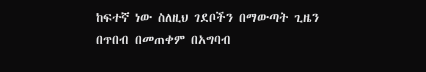ከፍተኛ ነው ስለዚህ ገደቦችን በማውጣት ጊዜን በጥበብ በመጠቀም በአግባብ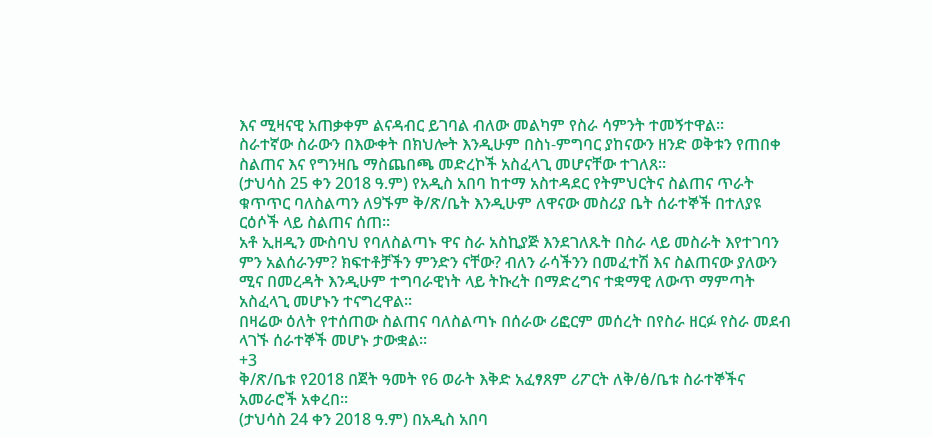እና ሚዛናዊ አጠቃቀም ልናዳብር ይገባል ብለው መልካም የስራ ሳምንት ተመኝተዋል፡፡
ስራተኛው ስራውን በእውቀት በክህሎት እንዲሁም በስነ-ምግባር ያከናውን ዘንድ ወቅቱን የጠበቀ ስልጠና እና የግንዛቤ ማስጨበጫ መድረኮች አስፈላጊ መሆናቸው ተገለጸ፡፡
(ታህሳስ 25 ቀን 2018 ዓ.ም) የአዲስ አበባ ከተማ አስተዳደር የትምህርትና ስልጠና ጥራት ቁጥጥር ባለስልጣን ለ9ኙም ቅ/ጽ/ቤት እንዲሁም ለዋናው መስሪያ ቤት ሰራተኞች በተለያዩ ርዕሶች ላይ ስልጠና ሰጠ፡፡
አቶ ኢዘዲን ሙስባህ የባለስልጣኑ ዋና ስራ አስኪያጅ እንደገለጹት በስራ ላይ መስራት እየተገባን ምን አልሰራንም? ክፍተቶቻችን ምንድን ናቸው? ብለን ራሳችንን በመፈተሽ እና ስልጠናው ያለውን ሚና በመረዳት እንዲሁም ተግባራዊነት ላይ ትኩረት በማድረግና ተቋማዊ ለውጥ ማምጣት አስፈላጊ መሆኑን ተናግረዋል፡፡
በዛሬው ዕለት የተሰጠው ስልጠና ባለስልጣኑ በሰራው ሪፎርም መሰረት በየስራ ዘርፉ የስራ መደብ ላገኙ ሰራተኞች መሆኑ ታውቋል፡፡
+3
ቅ/ጽ/ቤቱ የ2018 በጀት ዓመት የ6 ወራት እቅድ አፈፃጸም ሪፖርት ለቅ/ፅ/ቤቱ ስራተኞችና አመራሮች አቀረበ፡፡
(ታህሳስ 24 ቀን 2018 ዓ.ም) በአዲስ አበባ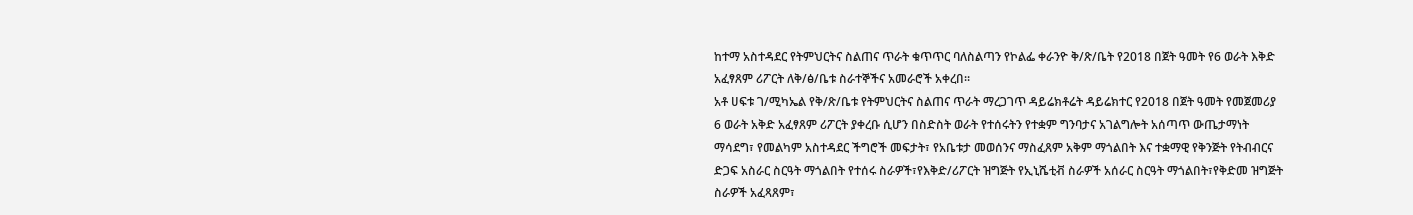ከተማ አስተዳደር የትምህርትና ስልጠና ጥራት ቁጥጥር ባለስልጣን የኮልፌ ቀራንዮ ቅ/ጽ/ቤት የ2018 በጀት ዓመት የ6 ወራት እቅድ አፈፃጸም ሪፖርት ለቅ/ፅ/ቤቱ ስራተኞችና አመራሮች አቀረበ፡፡
አቶ ሀፍቱ ገ/ሚካኤል የቅ/ጽ/ቤቱ የትምህርትና ስልጠና ጥራት ማረጋገጥ ዳይሬክቶሬት ዳይሬክተር የ2018 በጀት ዓመት የመጀመሪያ 6 ወራት አቅድ አፈፃጸም ሪፖርት ያቀረቡ ሲሆን በስድስት ወራት የተሰሩትን የተቋም ግንባታና አገልግሎት አሰጣጥ ውጤታማነት ማሳደግ፣ የመልካም አስተዳደር ችግሮች መፍታት፣ የአቤቱታ መወሰንና ማስፈጸም አቅም ማጎልበት እና ተቋማዊ የቅንጅት የትብብርና ድጋፍ አስራር ስርዓት ማጎልበት የተሰሩ ስራዎች፣የእቅድ/ሪፖርት ዝግጅት የኢኒሼቲቭ ስራዎች አሰራር ስርዓት ማጎልበት፣የቅድመ ዝግጅት ስራዎች አፈጻጸም፣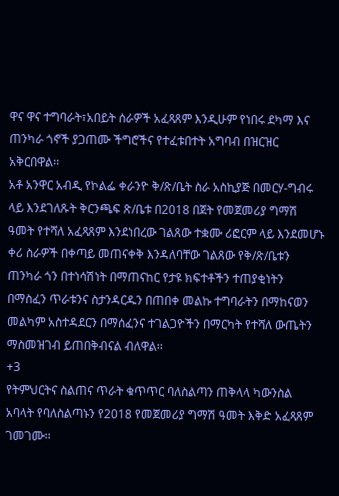ዋና ዋና ተግባራት፣አበይት ሰራዎች አፈጻጸም እንዲሁም የነበሩ ደካማ እና ጠንካራ ጎኖች ያጋጠሙ ችግሮችና የተፈቱበተት አግባብ በዝርዝር አቅርበዋል፡፡
አቶ አንዋር አብዲ የኮልፌ ቀራንዮ ቅ/ጽ/ቤት ስራ አስኪያጅ በመርሃ-ግብሩ ላይ እንደገለጹት ቅርንጫፍ ጽ/ቤቱ በ2018 በጀት የመጀመሪያ ግማሽ ዓመት የተሻለ አፈጻጸም እንደነበረው ገልጸው ተቋሙ ሪፎርም ላይ እንደመሆኑ ቀሪ ስራዎች በቀጣይ መጠናቀቅ እንዳለባቸው ገልጸው የቅ/ጽ/ቤቱን ጠንካራ ጎን በተነሳሽነት በማጠናከር የታዩ ክፍተቶችን ተጠያቂነትን በማስፈን ጥራቱንና ስታንዳርዱን በጠበቀ መልኩ ተግባራትን በማከናወን መልካም አስተዳደርን በማሰፈንና ተገልጋዮችን በማርካት የተሻለ ውጤትን ማስመዝገብ ይጠበቅብናል ብለዋል፡፡
+3
የትምህርትና ስልጠና ጥራት ቁጥጥር ባለስልጣን ጠቅላላ ካውንስል አባላት የባለስልጣኑን የ2018 የመጀመሪያ ግማሽ ዓመት እቅድ አፈጻጸም ገመገሙ፡፡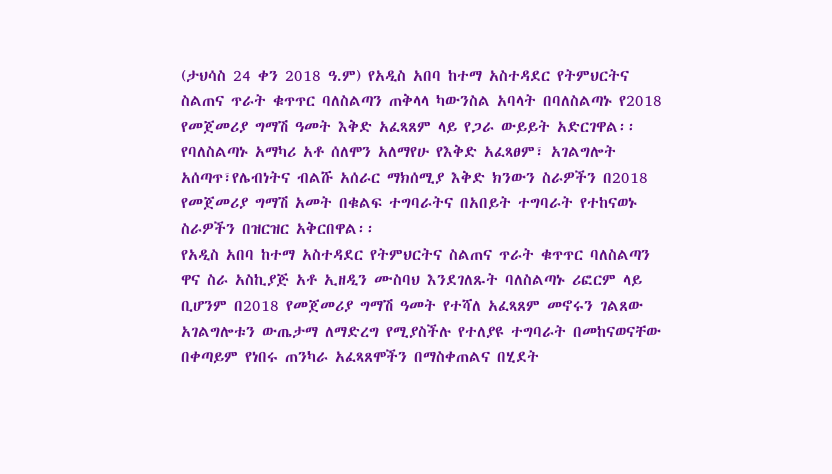(ታህሳስ 24 ቀን 2018 ዓ.ም) የአዲስ አበባ ከተማ አስተዳደር የትምህርትና ስልጠና ጥራት ቁጥጥር ባለስልጣን ጠቅላላ ካውንስል አባላት በባለስልጣኑ የ2018 የመጀመሪያ ግማሽ ዓመት እቅድ አፈጻጸም ላይ የጋራ ውይይት አድርገዋል፡፡
የባለስልጣኑ አማካሪ አቶ ሰለሞን አለማየሁ የእቅድ አፈጻፀም፣ አገልግሎት አሰጣጥ፣የሌብነትና ብልሹ አሰራር ማክሰሚያ እቅድ ክንውን ስራዎችን በ2018 የመጀመሪያ ግማሽ አመት በቁልፍ ተግባራትና በአበይት ተግባራት የተከናወኑ ስራዎችን በዝርዝር አቅርበዋል፡፡
የአዲስ አበባ ከተማ አስተዳደር የትምህርትና ስልጠና ጥራት ቁጥጥር ባለስልጣን ዋና ስራ አስኪያጅ አቶ ኢዘዲን ሙስባህ እንደገለጹት ባለስልጣኑ ሪፎርም ላይ ቢሆንም በ2018 የመጀመሪያ ግማሽ ዓመት የተሻለ አፈጻጸም መኖሩን ገልጸው አገልግሎቱን ውጤታማ ለማድረግ የሚያስችሉ የተለያዩ ተግባራት በመከናወናቸው በቀጣይም የነበሩ ጠንካራ አፈጻጸሞችን በማስቀጠልና በሂደት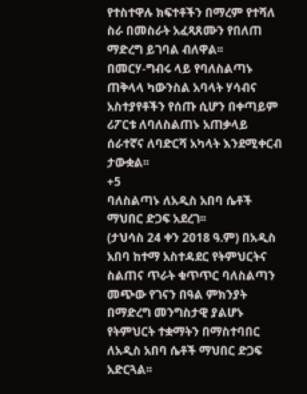የተስተዋሉ ክፍተቶችን በማረም የተሻለ ስራ በመስራት አፈጻጸሙን የበለጠ ማድረግ ይገባል ብለዋል፡፡
በመርሃ-ግብሩ ላይ የባለስልጣኑ ጠቅላላ ካውንስል አባላት ሃሳብና አስተያየቶችን የሰጡ ሲሆን በቀጣይም ሪፖርቱ ለባለስልጠኑ አጠቃላይ ሰራተኛና ለባድርሻ አካላት እንደሚቀርብ ታውቋል፡፡
+5
ባለስልጣኑ ለአዲስ አበባ ሴቶች ማህበር ድጋፍ አደረገ፡፡
(ታህሳስ 24 ቀን 2018 ዓ.ም) በአዲስ አበባ ከተማ አስተዳደር የትምህርትና ስልጠና ጥራት ቁጥጥር ባለስልጣን መጭው የገናን በዓል ምክንያት በማድረግ መንግስታዊ ያልሆኑ የትምህርት ተቋማትን በማስተባበር ለአዲስ አበባ ሴቶች ማህበር ድጋፍ አድርጓል፡፡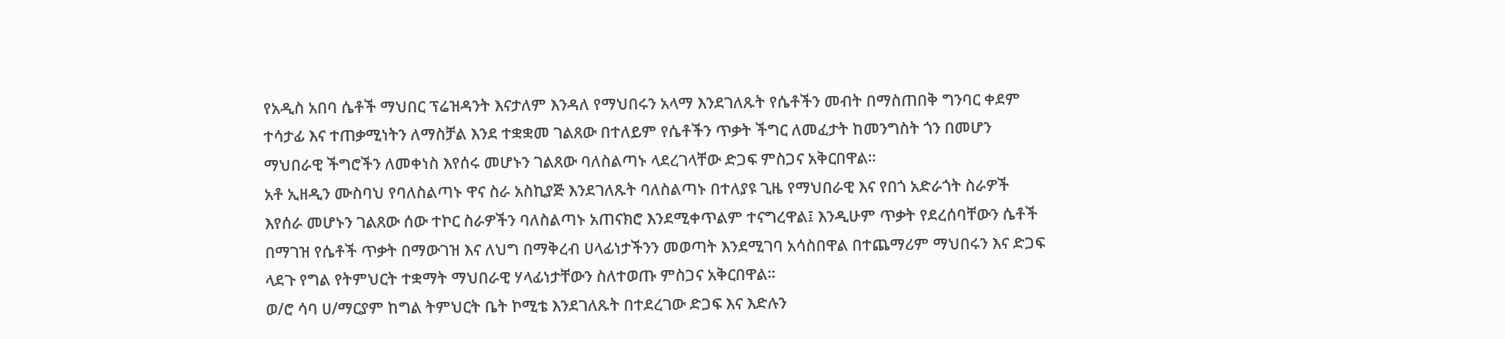የአዲስ አበባ ሴቶች ማህበር ፕሬዝዳንት እናታለም እንዳለ የማህበሩን አላማ እንደገለጹት የሴቶችን መብት በማስጠበቅ ግንባር ቀደም ተሳታፊ እና ተጠቃሚነትን ለማስቻል እንደ ተቋቋመ ገልጸው በተለይም የሴቶችን ጥቃት ችግር ለመፈታት ከመንግስት ጎን በመሆን ማህበራዊ ችግሮችን ለመቀነስ እየሰሩ መሆኑን ገልጸው ባለስልጣኑ ላደረገላቸው ድጋፍ ምስጋና አቅርበዋል፡፡
አቶ ኢዘዲን ሙስባህ የባለስልጣኑ ዋና ስራ አስኪያጅ እንደገለጹት ባለስልጣኑ በተለያዩ ጊዜ የማህበራዊ እና የበጎ አድራጎት ስራዎች እየሰራ መሆኑን ገልጸው ሰው ተኮር ስራዎችን ባለስልጣኑ አጠናክሮ እንደሚቀጥልም ተናግረዋል፤ እንዲሁም ጥቃት የደረሰባቸውን ሴቶች በማገዝ የሴቶች ጥቃት በማውገዝ እና ለህግ በማቅረብ ሀላፊነታችንን መወጣት እንደሚገባ አሳስበዋል በተጨማሪም ማህበሩን እና ድጋፍ ላደጉ የግል የትምህርት ተቋማት ማህበራዊ ሃላፊነታቸውን ስለተወጡ ምስጋና አቅርበዋል፡፡
ወ/ሮ ሳባ ሀ/ማርያም ከግል ትምህርት ቤት ኮሚቴ እንደገለጹት በተደረገው ድጋፍ እና እድሉን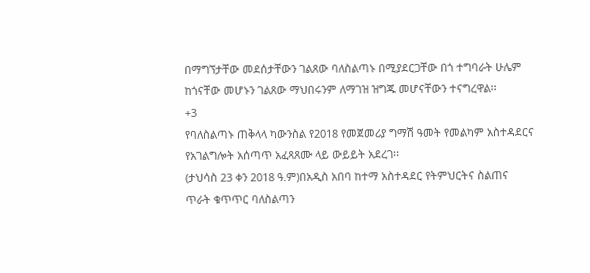በማግኘታቸው መደሰታቸውን ገልጸው ባለስልጣኑ በሚያደርጋቸው በጎ ተግባራት ሁሌም ከጎናቸው መሆኑን ገልጸው ማህበሩንም ለማገዝ ዝግጁ መሆናቸውን ተናግረዋል፡፡
+3
የባለስልጣኑ ጠቅላላ ካውንስል የ2018 የመጀመሪያ ግማሽ ዓመት የመልካም አስተዳደርና የአገልግሎት አሰጣጥ አፈጻጸሙ ላይ ውይይት አደረገ፡፡
(ታህሳስ 23 ቀን 2018 ዓ.ም)በአዲስ አበባ ከተማ አስተዳደር የትምህርትና ስልጠና ጥራት ቁጥጥር ባለስልጣን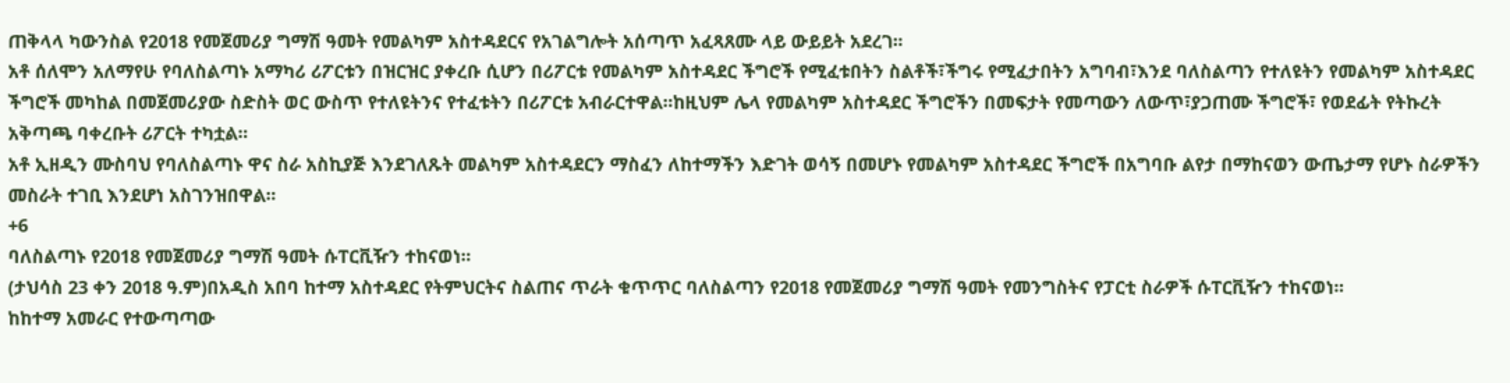ጠቅላላ ካውንስል የ2018 የመጀመሪያ ግማሽ ዓመት የመልካም አስተዳደርና የአገልግሎት አሰጣጥ አፈጻጸሙ ላይ ውይይት አደረገ፡፡
አቶ ሰለሞን አለማየሁ የባለስልጣኑ አማካሪ ሪፖርቱን በዝርዝር ያቀረቡ ሲሆን በሪፖርቱ የመልካም አስተዳደር ችግሮች የሚፈቱበትን ስልቶች፣ችግሩ የሚፈታበትን አግባብ፣እንደ ባለስልጣን የተለዩትን የመልካም አስተዳደር ችግሮች መካከል በመጀመሪያው ስድስት ወር ውስጥ የተለዩትንና የተፈቱትን በሪፖርቱ አብራርተዋል፡፡ከዚህም ሌላ የመልካም አስተዳደር ችግሮችን በመፍታት የመጣውን ለውጥ፣ያጋጠሙ ችግሮች፣ የወደፊት የትኩረት አቅጣጫ ባቀረቡት ሪፖርት ተካቷል፡፡
አቶ ኢዘዲን ሙስባህ የባለስልጣኑ ዋና ስራ አስኪያጅ እንደገለጹት መልካም አስተዳደርን ማስፈን ለከተማችን እድገት ወሳኝ በመሆኑ የመልካም አስተዳደር ችግሮች በአግባቡ ልየታ በማከናወን ውጤታማ የሆኑ ስራዎችን መስራት ተገቢ እንደሆነ አስገንዝበዋል፡፡
+6
ባለስልጣኑ የ2018 የመጀመሪያ ግማሽ ዓመት ሱፐርቪዥን ተከናወነ፡፡
(ታህሳስ 23 ቀን 2018 ዓ.ም)በአዲስ አበባ ከተማ አስተዳደር የትምህርትና ስልጠና ጥራት ቁጥጥር ባለስልጣን የ2018 የመጀመሪያ ግማሽ ዓመት የመንግስትና የፓርቲ ስራዎች ሱፐርቪዥን ተከናወነ፡፡
ከከተማ አመራር የተውጣጣው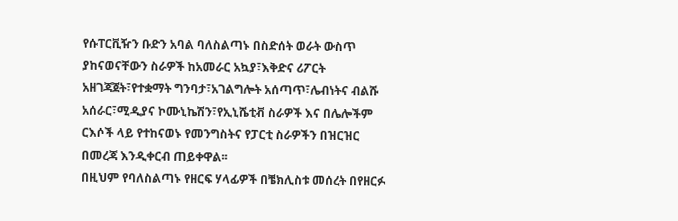የሱፐርቪዥን ቡድን አባል ባለስልጣኑ በስድሰት ወራት ውስጥ ያከናወናቸውን ስራዎች ከአመራር አኳያ፣እቅድና ሪፖርት አዘገጃጀት፣የተቋማት ግንባታ፣አገልግሎት አሰጣጥ፣ሌብነትና ብልሹ አሰራር፣ሚዲያና ኮሙኒኬሽን፣የኢኒሼቲቭ ስራዎች እና በሌሎችም ርእሶች ላይ የተከናወኑ የመንግስትና የፓርቲ ስራዎችን በዝርዝር በመረጃ እንዲቀርብ ጠይቀዋል፡፡
በዚህም የባለስልጣኑ የዘርፍ ሃላፊዎች በቼክሊስቱ መሰረት በየዘርፉ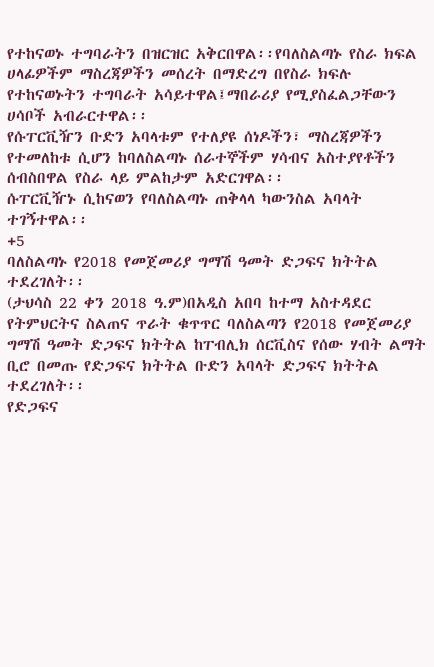የተከናወኑ ተግባራትን በዝርዝር አቅርበዋል፡፡የባለስልጣኑ የስራ ክፍል ሀላፊዎችም ማስረጃዎችን መሰረት በማድረግ በየስራ ክፍሉ የተከናወኑትን ተግባራት አሳይተዋል፤ማበራሪያ የሚያስፈልጋቸውን ሀሳቦች አብራርተዋል፡፡
የሱፐርቪዥን ቡድን አባላቱም የተለያዩ ሰነዶችን፣ ማስረጃዎችን የተመለከቱ ሲሆን ከባለስልጣኑ ሰራተኞችም ሃሳብና አስተያየቶችን ሰብስበዋል የስራ ላይ ምልከታም አድርገዋል፡፡
ሱፐርቪዥኑ ሲከናወን የባለስልጣኑ ጠቅላላ ካውንስል አባላት ተገኝተዋል፡፡
+5
ባለስልጣኑ የ2018 የመጀመሪያ ግማሽ ዓመት ድጋፍና ክትትል ተደረገለት፡፡
(ታህሳስ 22 ቀን 2018 ዓ.ም)በአዲስ አበባ ከተማ አስተዳደር የትምህርትና ስልጠና ጥራት ቁጥጥር ባለስልጣን የ2018 የመጀመሪያ ግማሽ ዓመት ድጋፍና ክትትል ከፐብሊክ ሰርቪስና የሰው ሃብት ልማት ቢሮ በመጡ የድጋፍና ክትትል ቡድን አባላት ድጋፍና ክትትል ተደረገለት፡፡
የድጋፍና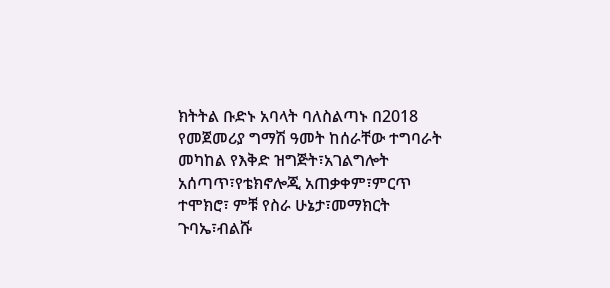ክትትል ቡድኑ አባላት ባለስልጣኑ በ2018 የመጀመሪያ ግማሽ ዓመት ከሰራቸው ተግባራት መካከል የእቅድ ዝግጅት፣አገልግሎት አሰጣጥ፣የቴክኖሎጂ አጠቃቀም፣ምርጥ ተሞክሮ፣ ምቹ የስራ ሁኔታ፣መማክርት ጉባኤ፣ብልሹ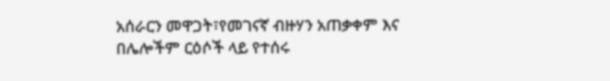አሰራርን መዋጋት፣የመገናኛ ብዙሃን አጠቃቀም እና በሌሎችም ርዕሶች ላይ የተሰሩ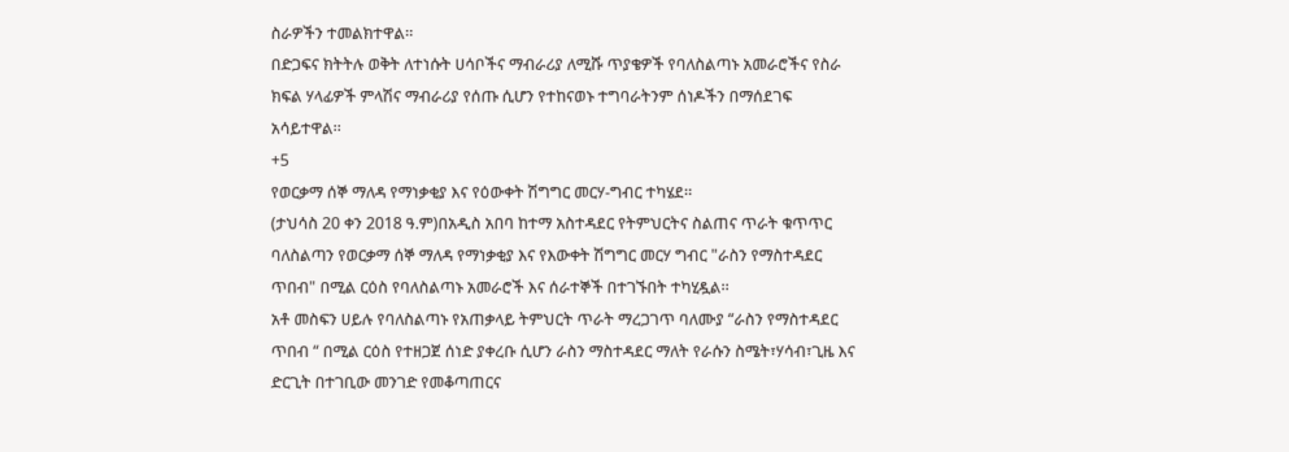ስራዎችን ተመልክተዋል፡፡
በድጋፍና ክትትሉ ወቅት ለተነሱት ሀሳቦችና ማብራሪያ ለሚሹ ጥያቄዎች የባለስልጣኑ አመራሮችና የስራ ክፍል ሃላፊዎች ምላሽና ማብራሪያ የሰጡ ሲሆን የተከናወኑ ተግባራትንም ሰነዶችን በማሰደገፍ አሳይተዋል፡፡
+5
የወርቃማ ሰኞ ማለዳ የማነቃቂያ እና የዕውቀት ሽግግር መርሃ-ግብር ተካሄደ፡፡
(ታህሳስ 20 ቀን 2018 ዓ.ም)በአዲስ አበባ ከተማ አስተዳደር የትምህርትና ስልጠና ጥራት ቁጥጥር ባለስልጣን የወርቃማ ሰኞ ማለዳ የማነቃቂያ እና የእውቀት ሽግግር መርሃ ግብር "ራስን የማስተዳደር ጥበብ" በሚል ርዕስ የባለስልጣኑ አመራሮች እና ሰራተኞች በተገኙበት ተካሂዷል፡፡
አቶ መስፍን ሀይሉ የባለስልጣኑ የአጠቃላይ ትምህርት ጥራት ማረጋገጥ ባለሙያ “ራስን የማስተዳደር ጥበብ “ በሚል ርዕስ የተዘጋጀ ሰነድ ያቀረቡ ሲሆን ራስን ማስተዳደር ማለት የራሱን ስሜት፣ሃሳብ፣ጊዜ እና ድርጊት በተገቢው መንገድ የመቆጣጠርና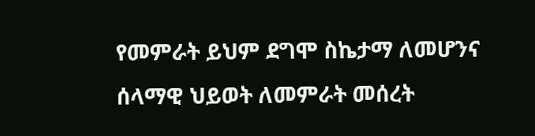የመምራት ይህም ደግሞ ስኬታማ ለመሆንና ሰላማዊ ህይወት ለመምራት መሰረት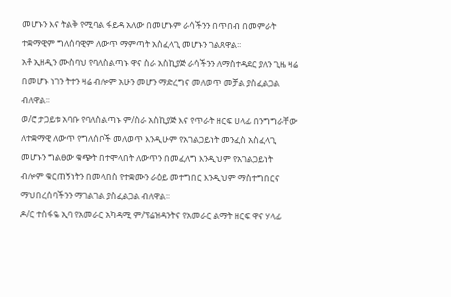መሆኑን እና ትልቅ የሚባል ፋይዳ አለው በመሆኑም ራሳችንን በጥበብ በመምራት ተቋማዊም ግለሰባዊም ለውጥ ማምጣት አስፈላጊ መሆኑን ገልጸዋል፡፡
አቶ ኢዘዲን ሙስባህ የባለስልጣኑ ዋና ስራ አስኪያጅ ራሳችንን ለማስተዳደር ያለን ጊዜ ዛሬ በመሆኑ ነገን ትተን ዛሬ ብሎም አሁን መሆን ማድረግና መለወጥ መቻል ያስፈልጋል ብለዋል፡፡
ወ/ሮ ታጋይቱ አባቡ የባለስልጣኑ ም/ስራ አስኪያጅ እና የጥራት ዘርፍ ሀላፊ በንግግራቸው ለተቋማዊ ለውጥ የግለሰቦች መለወጥ እንዲሁም የአገልጋይነት መንፈስ አስፈላጊ መሆኑን ግልፀው ቁጭት በተሞላበት ለውጥን በመፈለግ እንዲህም የአገልጋይነት ብሎም ቁርጠኝነትን በመላበስ የተቋሙን ራዕይ መተግበር እንዲህም ማስተግበርና ማህበረሰባችንን ማገልገል ያስፈልጋል ብለዋል፡፡
ዶ/ር ተስፋዬ ኢባ የአመራር አካዳሚ ም/ፕሬዝዳንትና የአመራር ልማት ዘርፍ ዋና ሃላፊ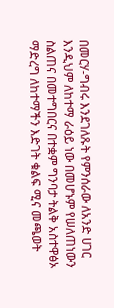በመርሃ-ግብሩ እንደገለጹት የምንሰራው ለአንድ ሀገር እንዲህም ለከተማ ራዕይ ነው በመሆኑም የሠለጠነውን ስልጠና በመተግበርና በተቋም ግንባታ ትልቅ አስተዋፅኦ ማድረግ ለከተማችን እድገት ቁልፍ ሚና መጫወት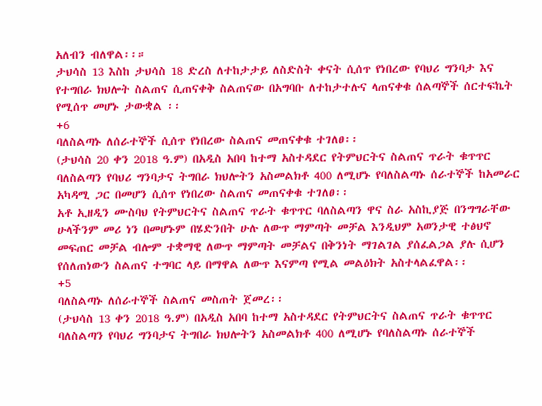አለብን ብለዋል፡፡።
ታህሳስ 13 እስከ ታህሳስ 18 ድረስ ለተከታታይ ለስድስት ቀናት ሲሰጥ የነበረው የባህሪ ግንባታ እና የተግበራ ክህሎት ስልጠና ሲጠናቀቅ ስልጠናው በአግባቡ ለተከታተሉና ላጠናቀቁ ሰልጣኞች ሰርተፍኬት የሚሰጥ መሆኑ ታውቋል ፡፡
+6
ባለስልጣኑ ለሰራተኞች ሲሰጥ የነበረው ስልጠና መጠናቀቁ ተገለፀ፡፡
(ታህሳስ 20 ቀን 2018 ዓ.ም) በአዲስ አበባ ከተማ አስተዳደር የትምህርትና ስልጠና ጥራት ቁጥጥር ባለስልጣን የባህሪ ግንባታና ትግበራ ክህሎትን አስመልክቶ 400 ለሚሆኑ የባለስልጣኑ ሰራተኞች ከአመራር አካዳሚ ጋር በመሆን ሲሰጥ የነበረው ስልጠና መጠናቀቁ ተገለፀ፡፡
አቶ ኢዘዲን ሙስባህ የትምህርትና ስልጠና ጥራት ቁጥጥር ባለስልጣን ዋና ስራ አስኪያጅ በንግግራቸው ሁላችንም መሪ ነን በመሆኑም በሄድንበት ሁሉ ለውጥ ማምጣት መቻል እንዲህም አወንታዊ ተፅህኖ መፍጠር መቻል ብሎም ተቋማዊ ለውጥ ማምጣት መቻልና በቅንነት ማገልገል ያሰፈልጋል ያሉ ሲሆን የሰለጠነውን ስልጠና ተግባር ላይ በማዋል ለውጥ እናምጣ የሚል መልዕክት አስተላልፈዋል፡፡
+5
ባለስልጣኑ ለሰራተኞች ስልጠና መስጠት ጀመረ፡፡
(ታህሳስ 13 ቀን 2018 ዓ.ም) በአዲስ አበባ ከተማ አስተዳደር የትምህርትና ስልጠና ጥራት ቁጥጥር ባለስልጣን የባህሪ ግንባታና ትግበራ ክህሎትን አስመልክቶ 400 ለሚሆኑ የባለስልጣኑ ሰራተኞች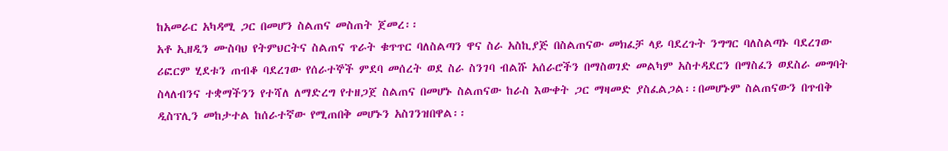ከአመራር አካዳሚ ጋር በመሆን ስልጠና መስጠት ጀመረ፡፡
አቶ ኢዘዲን ሙስባህ የትምህርትና ስልጠና ጥራት ቁጥጥር ባለስልጣን ዋና ስራ አስኪያጅ በስልጠናው መክፈቻ ላይ ባደረጉት ንግግር ባለስልጣኑ ባደረገው ሪፎርም ሂደቱን ጠብቆ ባደረገው የሰራተኞች ምደባ መሰረት ወደ ስራ ስንገባ ብልሹ አሰራሮችን በማስወገድ መልካም አስተዳደርን በማስፈን ወደስራ መግባት ስላለብንና ተቋማችንን የተሻለ ለማድረግ የተዘጋጀ ስልጠና በመሆኑ ስልጠናው ከራስ እውቀት ጋር ማዛመድ ያስፈልጋል፡፡በመሆኑም ስልጠናውን በጥብቅ ዲስፕሊን መከታተል ከሰራተኛው የሚጠበቅ መሆኑን አስገንዝበዋል፡፡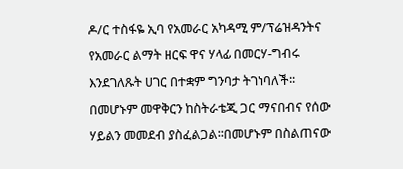ዶ/ር ተስፋዬ ኢባ የአመራር አካዳሚ ም/ፕሬዝዳንትና የአመራር ልማት ዘርፍ ዋና ሃላፊ በመርሃ-ግብሩ እንደገለጹት ሀገር በተቋም ግንባታ ትገነባለች፡፡በመሆኑም መዋቅርን ከስትራቴጂ ጋር ማናበብና የሰው ሃይልን መመደብ ያስፈልጋል፡፡በመሆኑም በስልጠናው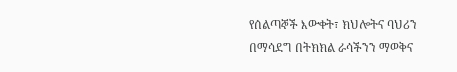የሰልጣኞች እውቀት፣ ክህሎትና ባህሪን በማሳደግ በትክክል ራሳችንን ማወቅና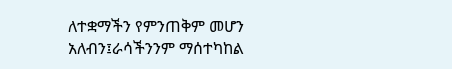ለተቋማችን የምንጠቅም መሆን አለብን፤ራሳችንንም ማሰተካከል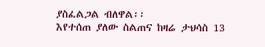ያስፈልጋል ብለዋል፡፡
እየተሰጠ ያለው ስልጠና ከዛሬ ታህሳስ 13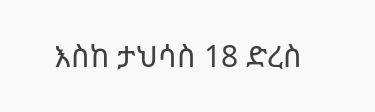እስከ ታህሳስ 18 ድረስ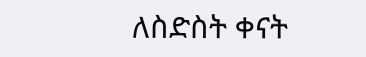ለስድስት ቀናት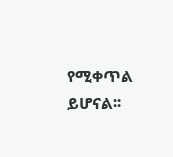የሚቀጥል ይሆናል፡፡